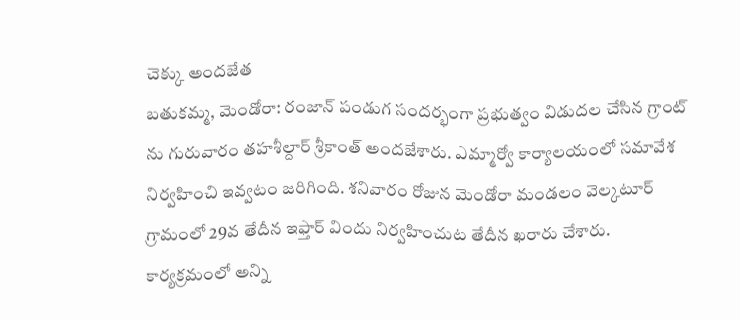చెక్కు అందజేత
బతుకమ్మ, మెండోరా: రంజాన్ పండుగ సందర్భంగా ప్రభుత్వం విడుదల చేసిన గ్రాంట్ ను గురువారం తహశీల్దార్ శ్రీకాంత్ అందజేశారు. ఎమ్మార్వో కార్యాలయంలో సమావేశ నిర్వహించి ఇవ్వటం జరిగింది. శనివారం రోజున మెండోరా మండలం వెల్కటూర్ గ్రామంలో 29వ తేదీన ఇఫ్తార్ విందు నిర్వహించుట తేదీన ఖరారు చేశారు. కార్యక్రమంలో అన్ని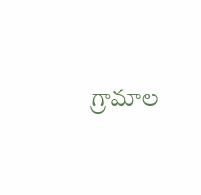గ్రామాల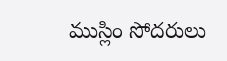ముస్లిం సోదరులు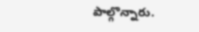పాల్గొన్నారు.